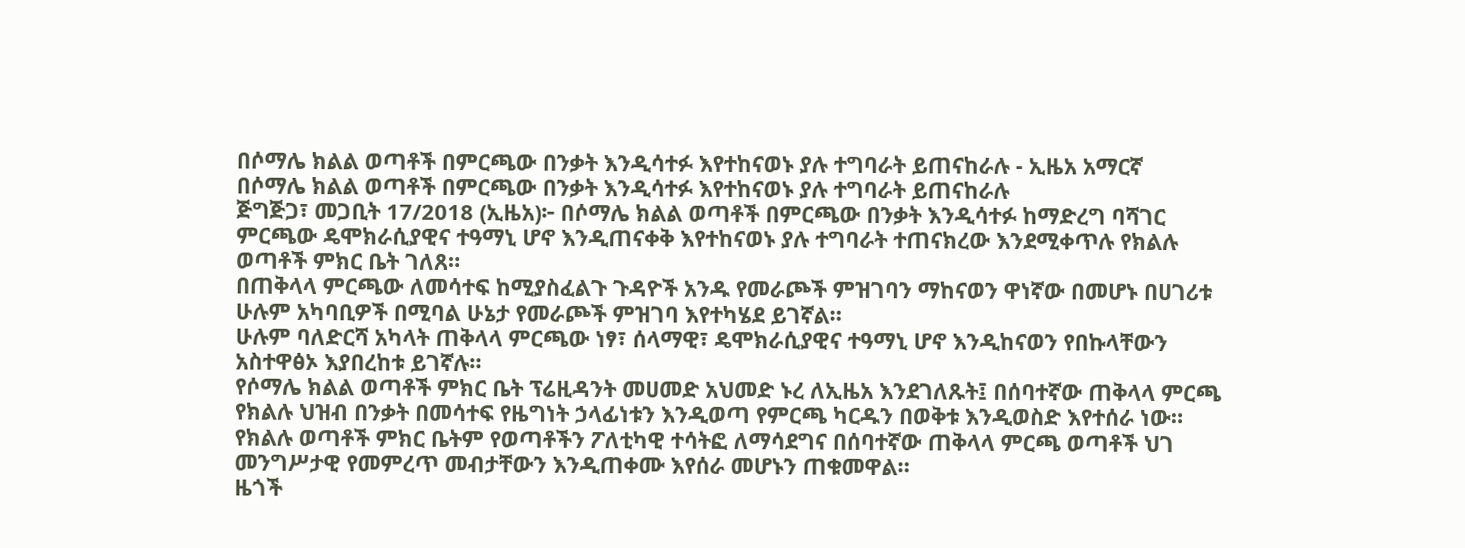በሶማሌ ክልል ወጣቶች በምርጫው በንቃት እንዲሳተፉ እየተከናወኑ ያሉ ተግባራት ይጠናከራሉ - ኢዜአ አማርኛ
በሶማሌ ክልል ወጣቶች በምርጫው በንቃት እንዲሳተፉ እየተከናወኑ ያሉ ተግባራት ይጠናከራሉ
ጅግጅጋ፣ መጋቢት 17/2018 (ኢዜአ)፦ በሶማሌ ክልል ወጣቶች በምርጫው በንቃት እንዲሳተፉ ከማድረግ ባሻገር ምርጫው ዴሞክራሲያዊና ተዓማኒ ሆኖ እንዲጠናቀቅ እየተከናወኑ ያሉ ተግባራት ተጠናክረው እንደሚቀጥሉ የክልሉ ወጣቶች ምክር ቤት ገለጸ።
በጠቅላላ ምርጫው ለመሳተፍ ከሚያስፈልጉ ጉዳዮች አንዱ የመራጮች ምዝገባን ማከናወን ዋነኛው በመሆኑ በሀገሪቱ ሁሉም አካባቢዎች በሚባል ሁኔታ የመራጮች ምዝገባ እየተካሄደ ይገኛል።
ሁሉም ባለድርሻ አካላት ጠቅላላ ምርጫው ነፃ፣ ሰላማዊ፣ ዴሞክራሲያዊና ተዓማኒ ሆኖ እንዲከናወን የበኩላቸውን አስተዋፅኦ እያበረከቱ ይገኛሉ።
የሶማሌ ክልል ወጣቶች ምክር ቤት ፕሬዚዳንት መሀመድ አህመድ ኑረ ለኢዜአ እንደገለጹት፤ በሰባተኛው ጠቅላላ ምርጫ የክልሉ ህዝብ በንቃት በመሳተፍ የዜግነት ኃላፊነቱን እንዲወጣ የምርጫ ካርዱን በወቅቱ እንዲወስድ እየተሰራ ነው።
የክልሉ ወጣቶች ምክር ቤትም የወጣቶችን ፖለቲካዊ ተሳትፎ ለማሳደግና በሰባተኛው ጠቅላላ ምርጫ ወጣቶች ህገ መንግሥታዊ የመምረጥ መብታቸውን እንዲጠቀሙ እየሰራ መሆኑን ጠቁመዋል።
ዜጎች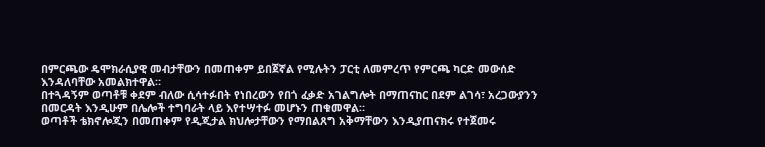በምርጫው ዴሞክራሲያዊ መብታቸውን በመጠቀም ይበጀኛል የሚሉትን ፓርቲ ለመምረጥ የምርጫ ካርድ መውሰድ እንዳለባቸው አመልክተዋል።
በተጓዳኝም ወጣቶቹ ቀደም ብለው ሲሳተፉበት የነበረውን የበጎ ፈቃድ አገልግሎት በማጠናከር በደም ልገሳ፣ አረጋውያንን በመርዳት እንዲሁም በሌሎች ተግባራት ላይ እየተሣተፉ መሆኑን ጠቁመዋል።
ወጣቶች ቴክኖሎጂን በመጠቀም የዲጂታል ክህሎታቸውን የማበልጸግ አቅማቸውን እንዲያጠናክሩ የተጀመሩ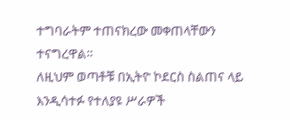ተግባራትም ተጠናክረው መቀጠላቸውን ተናግረዋል።
ለዚህም ወጣቶቹ በኢትዮ ኮደርስ ስልጠና ላይ እንዲሳተፉ የተለያዩ ሥራዎች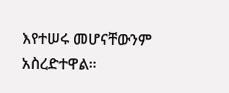እየተሠሩ መሆናቸውንም አስረድተዋል።